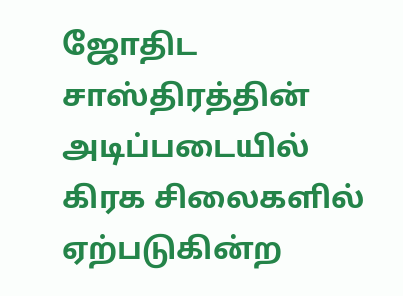ஜோதிட சாஸ்திரத்தின் அடிப்படையில் கிரக சிலைகளில் ஏற்படுகின்ற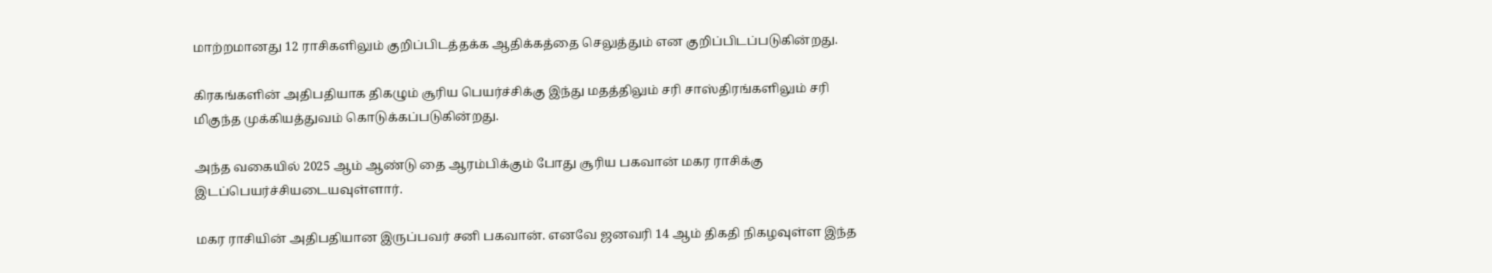மாற்றமானது 12 ராசிகளிலும் குறிப்பிடத்தக்க ஆதிக்கத்தை செலுத்தும் என குறிப்பிடப்படுகின்றது.

கிரகங்களின் அதிபதியாக திகழும் சூரிய பெயர்ச்சிக்கு இந்து மதத்திலும் சரி சாஸ்திரங்களிலும் சரி மிகுந்த முக்கியத்துவம் கொடுக்கப்படுகின்றது.

அந்த வகையில் 2025 ஆம் ஆண்டு தை ஆரம்பிக்கும் போது சூரிய பகவான் மகர ராசிக்கு இடப்பெயர்ச்சியடையவுள்ளார்.

மகர ராசியின் அதிபதியான இருப்பவர் சனி பகவான். எனவே ஜனவரி 14 ஆம் திகதி நிகழவுள்ள இந்த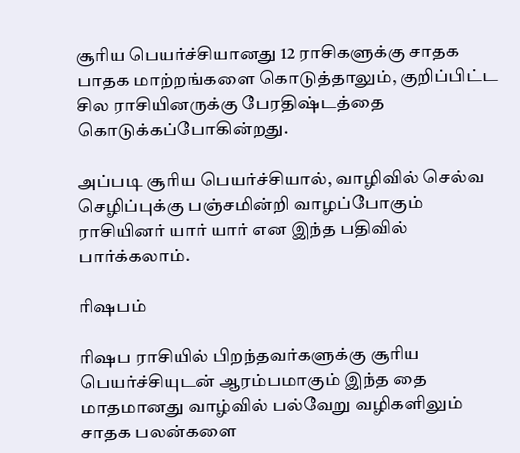சூரிய பெயர்ச்சியானது 12 ராசிகளுக்கு சாதக பாதக மாற்றங்களை கொடுத்தாலும், குறிப்பிட்ட சில ராசியினருக்கு பேரதிஷ்டத்தை கொடுக்கப்போகின்றது.

அப்படி சூரிய பெயர்ச்சியால், வாழிவில் செல்வ செழிப்புக்கு பஞ்சமின்றி வாழப்போகும் ராசியினர் யார் யார் என இந்த பதிவில் பார்க்கலாம்.

ரிஷபம்

ரிஷப ராசியில் பிறந்தவர்களுக்கு சூரிய பெயர்ச்சியுடன் ஆரம்பமாகும் இந்த தை மாதமானது வாழ்வில் பல்வேறு வழிகளிலும் சாதக பலன்களை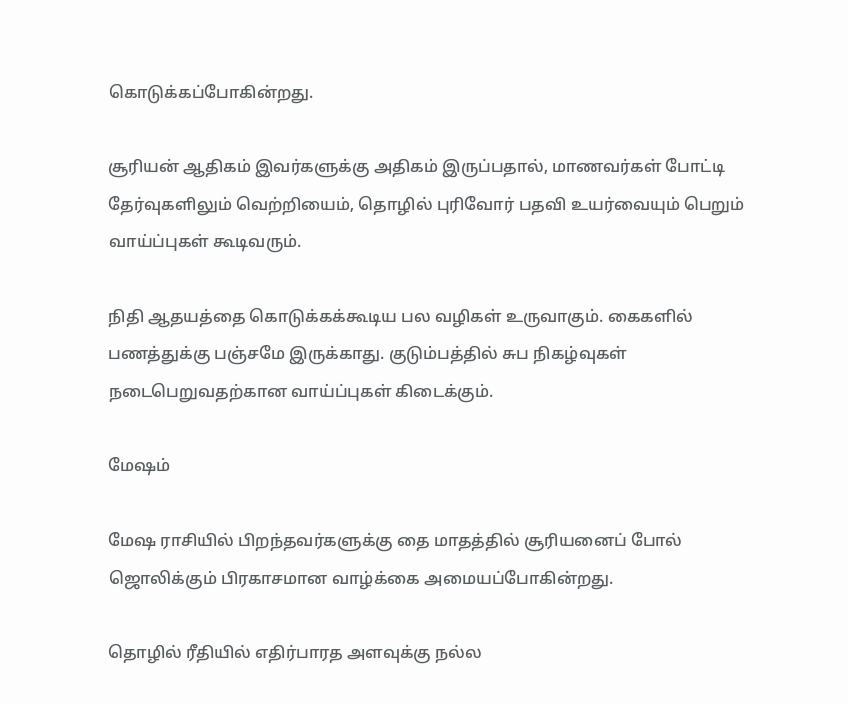கொடுக்கப்போகின்றது.

சூரியன் ஆதிகம் இவர்களுக்கு அதிகம் இருப்பதால், மாணவர்கள் போட்டி தேர்வுகளிலும் வெற்றியைம், தொழில் புரிவோர் பதவி உயர்வையும் பெறும் வாய்ப்புகள் கூடிவரும்.

நிதி ஆதயத்தை கொடுக்கக்கூடிய பல வழிகள் உருவாகும். கைகளில் பணத்துக்கு பஞ்சமே இருக்காது. குடும்பத்தில் சுப நிகழ்வுகள் நடைபெறுவதற்கான வாய்ப்புகள் கிடைக்கும்.

மேஷம்

மேஷ ராசியில் பிறந்தவர்களுக்கு தை மாதத்தில் சூரியனைப் போல் ஜொலிக்கும் பிரகாசமான வாழ்க்கை அமையப்போகின்றது.

தொழில் ரீதியில் எதிர்பாரத அளவுக்கு நல்ல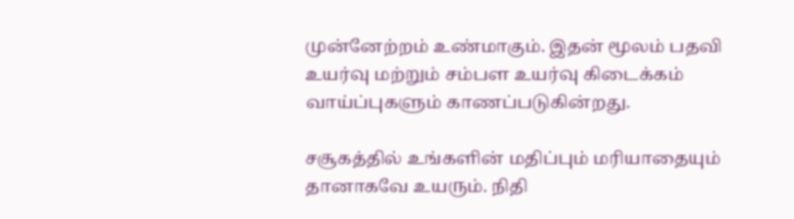முன்னேற்றம் உண்மாகும். இதன் மூலம் பதவி உயர்வு மற்றும் சம்பள உயர்வு கிடைக்கம் வாய்ப்புகளும் காணப்படுகின்றது.

சசூகத்தில் உங்களின் மதிப்பும் மரியாதையும் தானாகவே உயரும். நிதி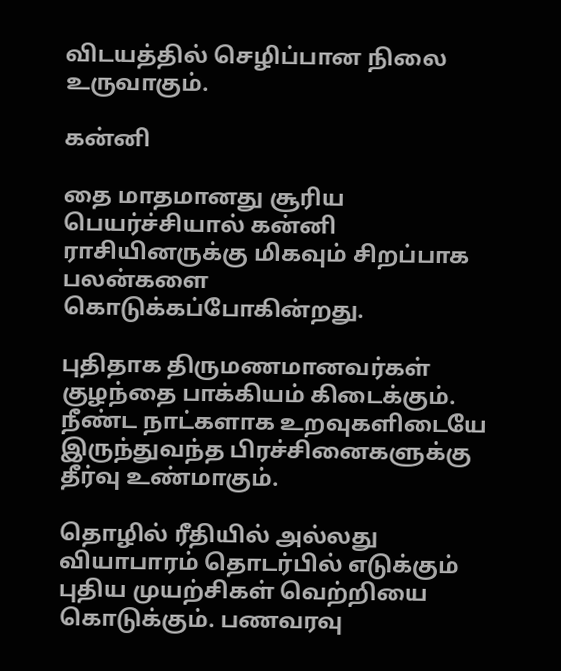விடயத்தில் செழிப்பான நிலை உருவாகும்.

கன்னி

தை மாதமானது சூரிய பெயர்ச்சியால் கன்னி ராசியினருக்கு மிகவும் சிறப்பாக பலன்களை கொடுக்கப்போகின்றது.

புதிதாக திருமணமானவர்கள் குழந்தை பாக்கியம் கிடைக்கும். நீண்ட நாட்களாக உறவுகளிடையே இருந்துவந்த பிரச்சினைகளுக்கு தீர்வு உண்மாகும்.

தொழில் ரீதியில் அல்லது வியாபாரம் தொடர்பில் எடுக்கும் புதிய முயற்சிகள் வெற்றியை கொடுக்கும். பணவரவு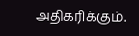அதிகரிக்கும்.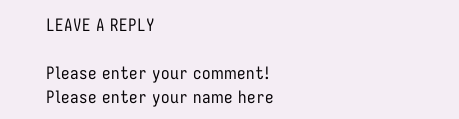LEAVE A REPLY

Please enter your comment!
Please enter your name here